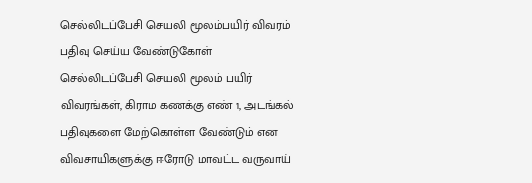செல்லிடப்பேசி செயலி மூலம்பயிர் விவரம் பதிவு செய்ய வேண்டுகோள்
செல்லிடப்பேசி செயலி மூலம் பயிர் விவரங்கள், கிராம கணக்கு எண் 1, அடங்கல் பதிவுகளை மேற்கொள்ள வேண்டும் என விவசாயிகளுக்கு ஈரோடு மாவட்ட வருவாய்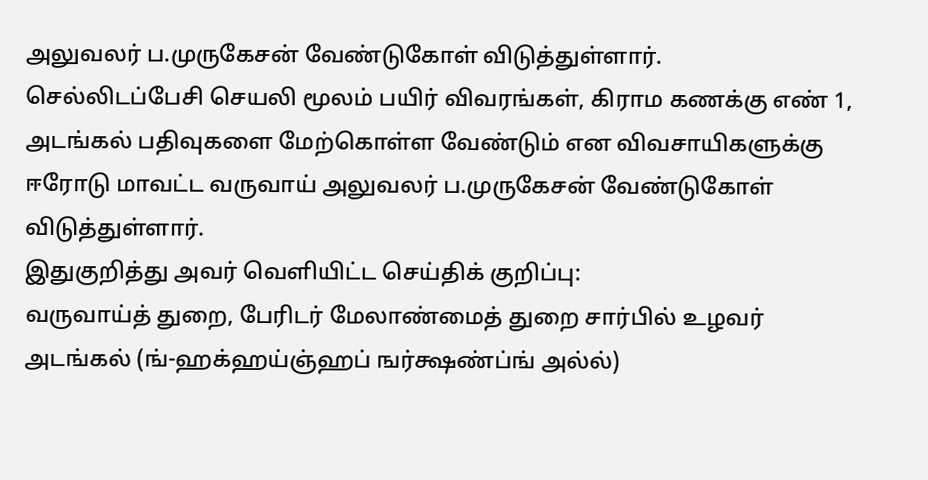அலுவலர் ப.முருகேசன் வேண்டுகோள் விடுத்துள்ளார்.
செல்லிடப்பேசி செயலி மூலம் பயிர் விவரங்கள், கிராம கணக்கு எண் 1, அடங்கல் பதிவுகளை மேற்கொள்ள வேண்டும் என விவசாயிகளுக்கு ஈரோடு மாவட்ட வருவாய் அலுவலர் ப.முருகேசன் வேண்டுகோள் விடுத்துள்ளார்.
இதுகுறித்து அவர் வெளியிட்ட செய்திக் குறிப்பு:
வருவாய்த் துறை, பேரிடர் மேலாண்மைத் துறை சார்பில் உழவர் அடங்கல் (ங்-ஹக்ஹய்ஞ்ஹப் ஙர்க்ஷண்ப்ங் அல்ல்)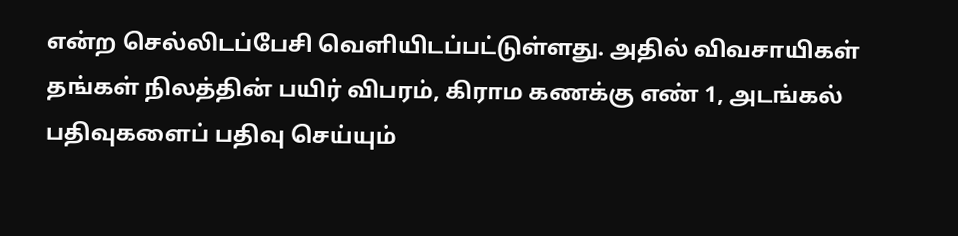என்ற செல்லிடப்பேசி வெளியிடப்பட்டுள்ளது. அதில் விவசாயிகள் தங்கள் நிலத்தின் பயிர் விபரம், கிராம கணக்கு எண் 1, அடங்கல் பதிவுகளைப் பதிவு செய்யும்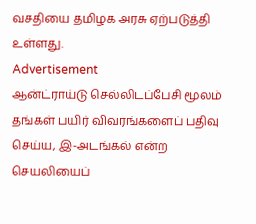வசதியை தமிழக அரசு ஏற்படுத்தி உள்ளது.
Advertisement
ஆன்ட்ராய்டு செல்லிடப்பேசி மூலம் தங்கள் பயிர் விவரங்களைப் பதிவு செய்ய, இ-அடங்கல் என்ற செயலியைப்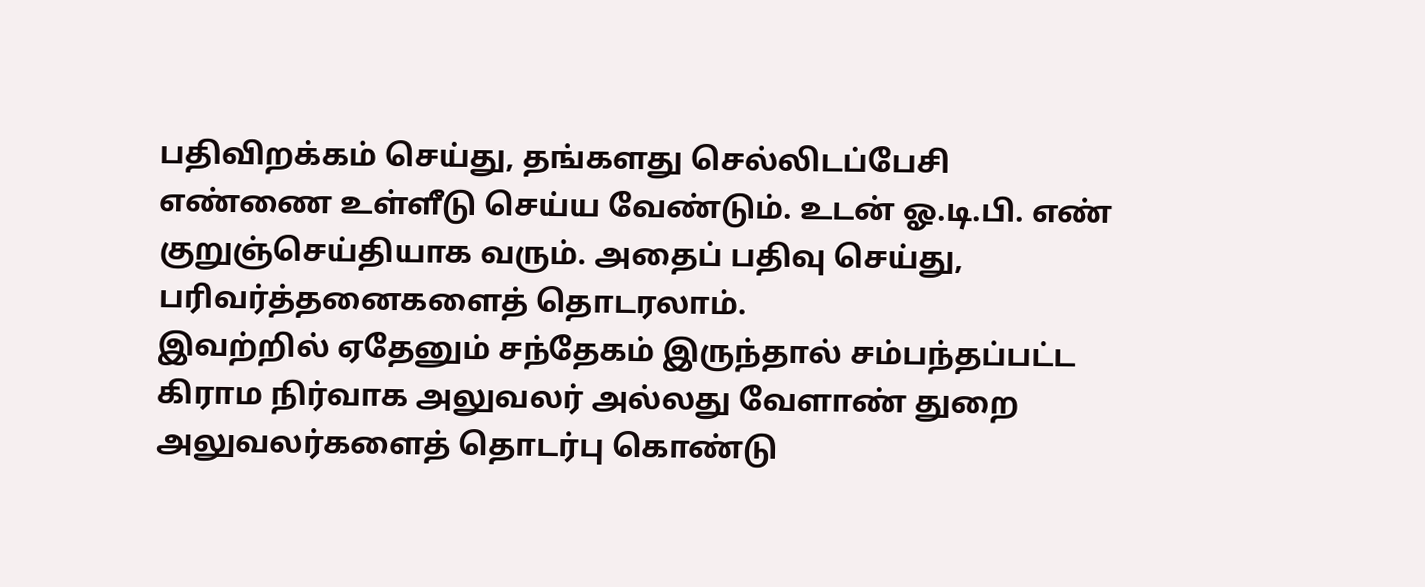பதிவிறக்கம் செய்து, தங்களது செல்லிடப்பேசி எண்ணை உள்ளீடு செய்ய வேண்டும். உடன் ஓ.டி.பி. எண் குறுஞ்செய்தியாக வரும். அதைப் பதிவு செய்து, பரிவர்த்தனைகளைத் தொடரலாம்.
இவற்றில் ஏதேனும் சந்தேகம் இருந்தால் சம்பந்தப்பட்ட கிராம நிர்வாக அலுவலர் அல்லது வேளாண் துறை அலுவலர்களைத் தொடர்பு கொண்டு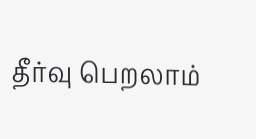தீர்வு பெறலாம்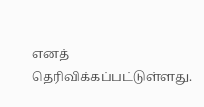எனத் தெரிவிக்கப்பட்டுள்ளது.